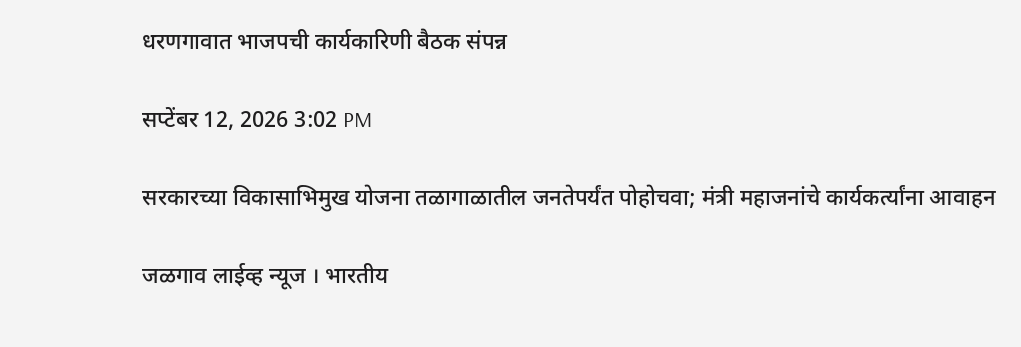धरणगावात भाजपची कार्यकारिणी बैठक संपन्न

सप्टेंबर 12, 2026 3:02 PM

सरकारच्या विकासाभिमुख योजना तळागाळातील जनतेपर्यंत पोहोचवा; मंत्री महाजनांचे कार्यकर्त्यांना आवाहन

जळगाव लाईव्ह न्यूज । भारतीय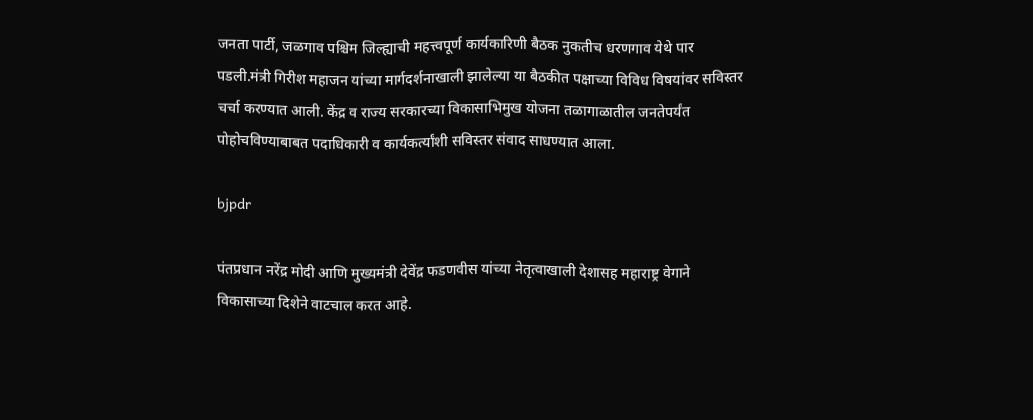जनता पार्टी, जळगाव पश्चिम जिल्ह्याची महत्त्वपूर्ण कार्यकारिणी बैठक नुकतीच धरणगाव येथे पार पडली.मंत्री गिरीश महाजन यांच्या मार्गदर्शनाखाली झालेल्या या बैठकीत पक्षाच्या विविध विषयांवर सविस्तर चर्चा करण्यात आली. केंद्र व राज्य सरकारच्या विकासाभिमुख योजना तळागाळातील जनतेपर्यंत पोहोचविण्याबाबत पदाधिकारी व कार्यकर्त्यांशी सविस्तर संवाद साधण्यात आला.

bjpdr

पंतप्रधान नरेंद्र मोदी आणि मुख्यमंत्री देवेंद्र फडणवीस यांच्या नेतृत्वाखाली देशासह महाराष्ट्र वेगाने विकासाच्या दिशेने वाटचाल करत आहे.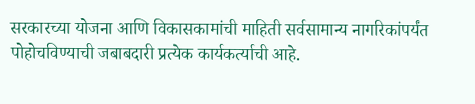सरकारच्या योजना आणि विकासकामांची माहिती सर्वसामान्य नागरिकांपर्यंत पोहोचविण्याची जबाबदारी प्रत्येक कार्यकर्त्याची आहे.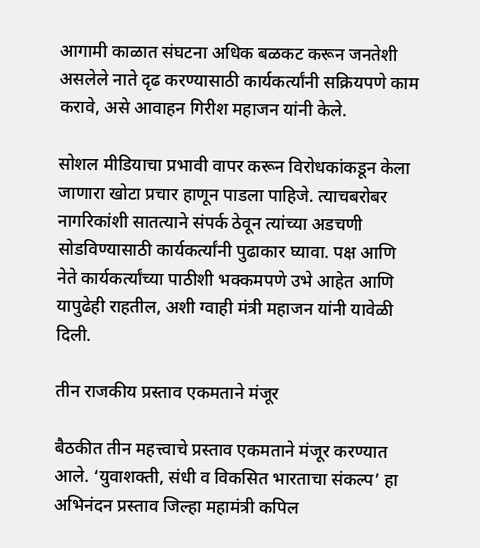आगामी काळात संघटना अधिक बळकट करून जनतेशी असलेले नाते दृढ करण्यासाठी कार्यकर्त्यांनी सक्रियपणे काम करावे, असे आवाहन गिरीश महाजन यांनी केले.

सोशल मीडियाचा प्रभावी वापर करून विरोधकांकडून केला जाणारा खोटा प्रचार हाणून पाडला पाहिजे. त्याचबरोबर नागरिकांशी सातत्याने संपर्क ठेवून त्यांच्या अडचणी सोडविण्यासाठी कार्यकर्त्यांनी पुढाकार घ्यावा. पक्ष आणि नेते कार्यकर्त्यांच्या पाठीशी भक्कमपणे उभे आहेत आणि यापुढेही राहतील, अशी ग्वाही मंत्री महाजन यांनी यावेळी दिली.

तीन राजकीय प्रस्ताव एकमताने मंजूर

बैठकीत तीन महत्त्वाचे प्रस्ताव एकमताने मंजूर करण्यात आले. ‘युवाशक्ती, संधी व विकसित भारताचा संकल्प’ हा अभिनंदन प्रस्ताव जिल्हा महामंत्री कपिल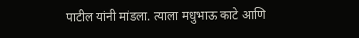पाटील यांनी मांडला. त्याला मधुभाऊ काटे आणि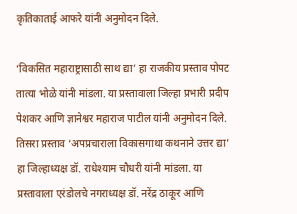कृतिकाताई आफरे यांनी अनुमोदन दिले.

‘विकसित महाराष्ट्रासाठी साथ द्या’ हा राजकीय प्रस्ताव पोपट तात्या भोळे यांनी मांडला. या प्रस्तावाला जिल्हा प्रभारी प्रदीप पेशकर आणि ज्ञानेश्वर महाराज पाटील यांनी अनुमोदन दिले. तिसरा प्रस्ताव ‘अपप्रचाराला विकासगाथा कथनाने उत्तर द्या’ हा जिल्हाध्यक्ष डॉ. राधेश्याम चौधरी यांनी मांडला. या प्रस्तावाला एरंडोलचे नगराध्यक्ष डॉ. नरेंद्र ठाकूर आणि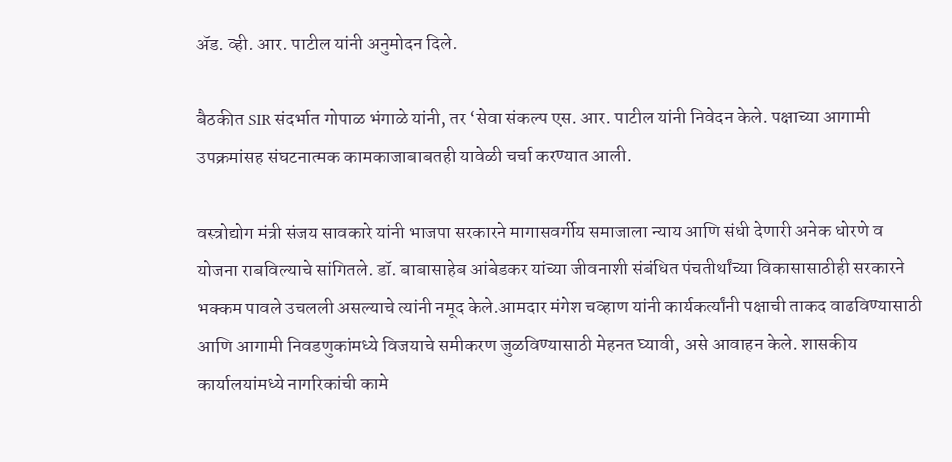ॲड. व्ही. आर. पाटील यांनी अनुमोदन दिले.

बैठकीत SIR संदर्भात गोपाळ भंगाळे यांनी, तर ‘सेवा संकल्प एस. आर. पाटील यांनी निवेदन केले. पक्षाच्या आगामी उपक्रमांसह संघटनात्मक कामकाजाबाबतही यावेळी चर्चा करण्यात आली.

वस्त्रोद्योग मंत्री संजय सावकारे यांनी भाजपा सरकारने मागासवर्गीय समाजाला न्याय आणि संधी देणारी अनेक धोरणे व योजना राबविल्याचे सांगितले. डॉ. बाबासाहेब आंबेडकर यांच्या जीवनाशी संबंधित पंचतीर्थांच्या विकासासाठीही सरकारने भक्कम पावले उचलली असल्याचे त्यांनी नमूद केले.आमदार मंगेश चव्हाण यांनी कार्यकर्त्यांनी पक्षाची ताकद वाढविण्यासाठी आणि आगामी निवडणुकांमध्ये विजयाचे समीकरण जुळविण्यासाठी मेहनत घ्यावी, असे आवाहन केले. शासकीय कार्यालयांमध्ये नागरिकांची कामे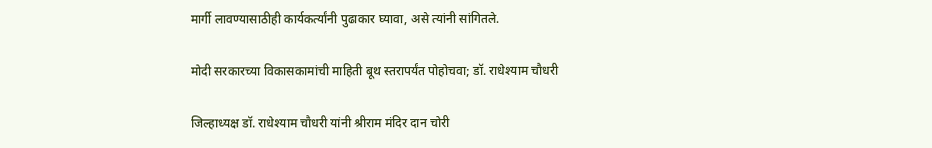मार्गी लावण्यासाठीही कार्यकर्त्यांनी पुढाकार घ्यावा, असे त्यांनी सांगितले.

मोदी सरकारच्या विकासकामांची माहिती बूथ स्तरापर्यंत पोहोचवा; डॉ. राधेश्याम चौधरी

जिल्हाध्यक्ष डॉ. राधेश्याम चौधरी यांनी श्रीराम मंदिर दान चोरी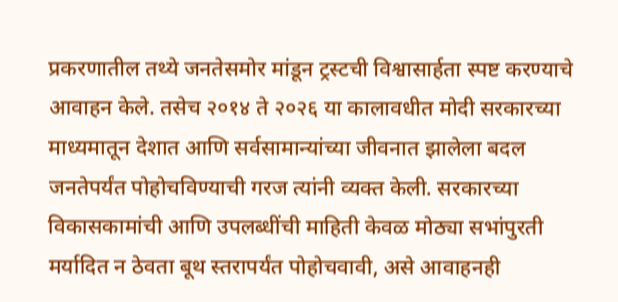प्रकरणातील तथ्ये जनतेसमोर मांडून ट्रस्टची विश्वासार्हता स्पष्ट करण्याचे आवाहन केले. तसेच २०१४ ते २०२६ या कालावधीत मोदी सरकारच्या माध्यमातून देशात आणि सर्वसामान्यांच्या जीवनात झालेला बदल जनतेपर्यंत पोहोचविण्याची गरज त्यांनी व्यक्त केली. सरकारच्या विकासकामांची आणि उपलब्धींची माहिती केवळ मोठ्या सभांपुरती मर्यादित न ठेवता बूथ स्तरापर्यंत पोहोचवावी, असे आवाहनही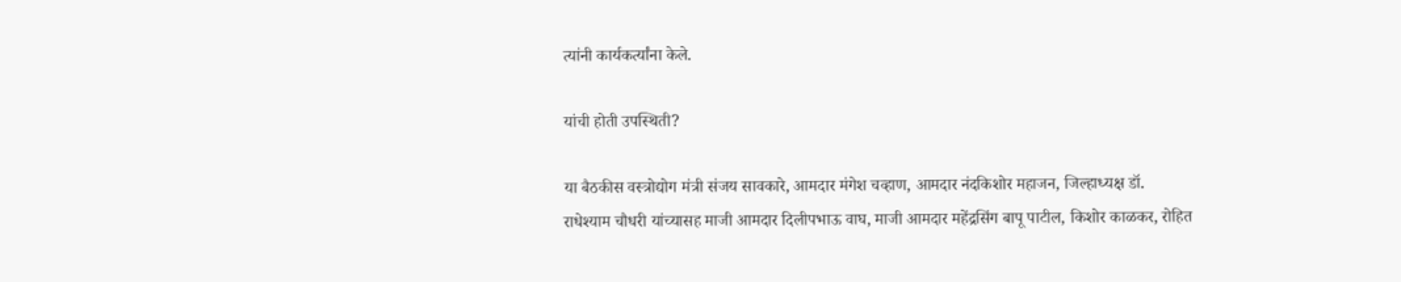त्यांनी कार्यकर्त्यांना केले.

यांची होती उपस्थिती?

या बैठकीस वस्त्रोद्योग मंत्री संजय सावकारे, आमदार मंगेश चव्हाण, आमदार नंदकिशोर महाजन, जिल्हाध्यक्ष डॉ. राधेश्याम चौधरी यांच्यासह माजी आमदार दिलीपभाऊ वाघ, माजी आमदार महेंद्रसिंग बापू पाटील, किशोर काळकर, रोहित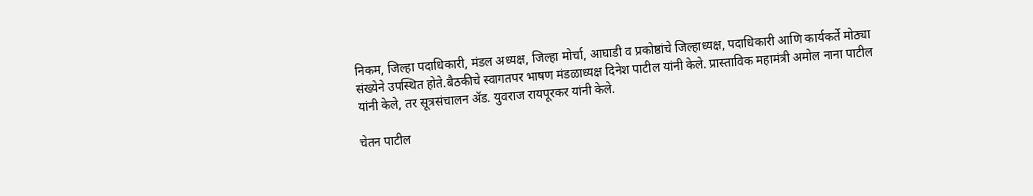निकम, जिल्हा पदाधिकारी, मंडल अध्यक्ष, जिल्हा मोर्चा, आघाडी व प्रकोष्ठांचे जिल्हाध्यक्ष, पदाधिकारी आणि कार्यकर्ते मोठ्या संख्येने उपस्थित होते.बैठकीचे स्वागतपर भाषण मंडळाध्यक्ष दिनेश पाटील यांनी केले. प्रास्ताविक महामंत्री अमोल नाना पाटील यांनी केले, तर सूत्रसंचालन ॲड. युवराज रायपूरकर यांनी केले.

चेतन पाटील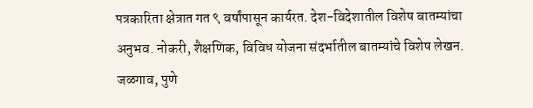पत्रकारिता क्षेत्रात गत ९ वर्षांपासून कार्यरत. देश-विदेशातील विशेष बातम्यांचा अनुभव. नोकरी, शैक्षणिक, विविध योजना संदर्भातील बातम्यांचे विशेष लेखन. जळगाव, पुणे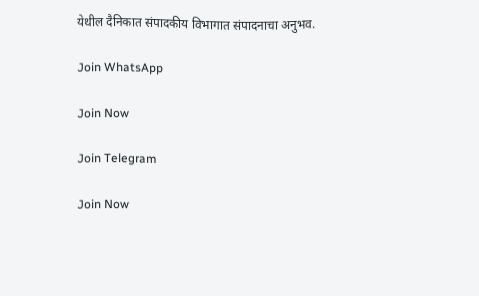येथील दैनिकात संपादकीय विभागात संपादनाचा अनुभव.

Join WhatsApp

Join Now

Join Telegram

Join Now